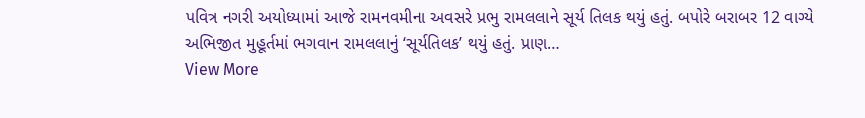પવિત્ર નગરી અયોધ્યામાં આજે રામનવમીના અવસરે પ્રભુ રામલલાને સૂર્ય તિલક થયું હતું. બપોરે બરાબર 12 વાગ્યે અભિજીત મુહૂર્તમાં ભગવાન રામલલાનું ‘સૂર્યતિલક’ થયું હતું. પ્રાણ…
View More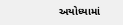અયોધ્યામાં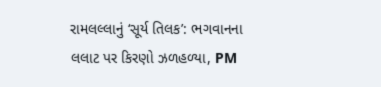રામલલ્લાનું ‘સૂર્ય તિલક’: ભગવાનના લલાટ પર કિરણો ઝળહળ્યા, PM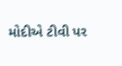મોદીએ ટીવી પર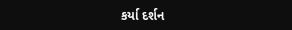કર્યા દર્શન